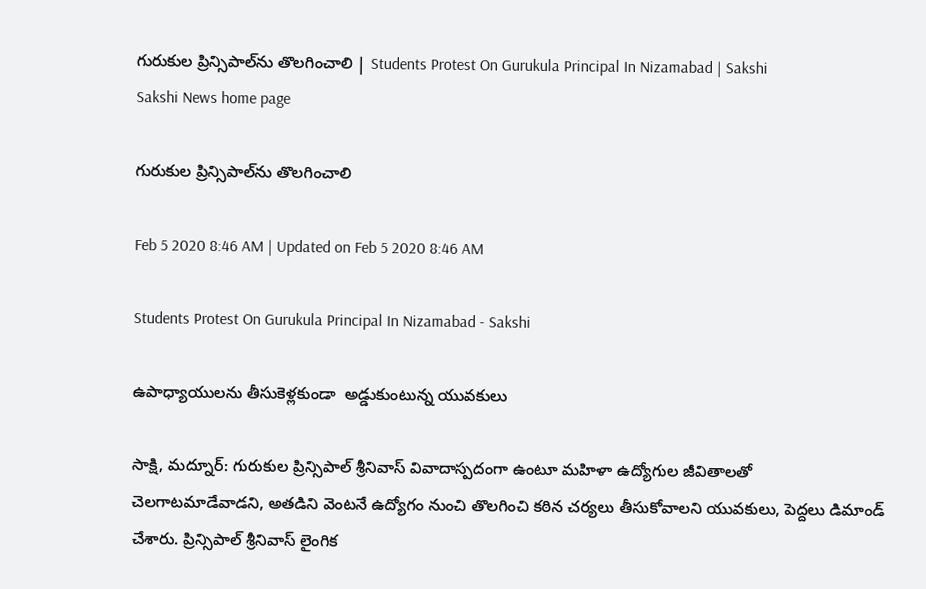గురుకుల ప్రిన్సిపాల్‌ను తొలగించాలి | Students Protest On Gurukula Principal In Nizamabad | Sakshi
Sakshi News home page

గురుకుల ప్రిన్సిపాల్‌ను తొలగించాలి

Feb 5 2020 8:46 AM | Updated on Feb 5 2020 8:46 AM

Students Protest On Gurukula Principal In Nizamabad - Sakshi

ఉపాధ్యాయులను తీసుకెళ్లకుండా  అడ్డుకుంటున్న యువకులు

సాక్షి, మద్నూర్‌: గురుకుల ప్రిన్సిపాల్‌ శ్రీనివాస్‌ వివాదాస్పదంగా ఉంటూ మహిళా ఉద్యోగుల జీవితాలతో చెలగాటమాడేవాడని, అతడిని వెంటనే ఉద్యోగం నుంచి తొలగించి కఠిన చర్యలు తీసుకోవాలని యువకులు, పెద్దలు డిమాండ్‌ చేశారు. ప్రిన్సిపాల్‌ శ్రీనివాస్‌ లైంగిక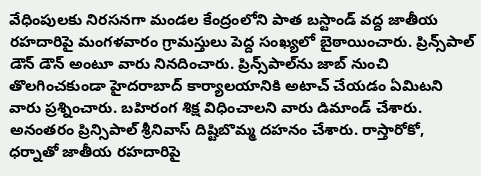వేధింపులకు నిరసనగా మండల కేంద్రంలోని పాత బస్టాండ్‌ వద్ద జాతీయ రహదారిపై మంగళవారం గ్రామస్తులు పెద్ద సంఖ్యలో బైఠాయించారు. ప్రిన్స్‌పాల్‌ డౌన్‌ డౌన్‌ అంటూ వారు నినదించారు. ప్రిన్స్‌పాల్‌ను జాబ్‌ నుంచి తొలగించకుండా హైదరాబాద్‌ కార్యాలయానికి అటాచ్‌ చేయడం ఏమిటని వారు ప్రశ్నించారు. బహిరంగ శిక్ష విధించాలని వారు డిమాండ్‌ చేశారు. అనంతరం ప్రిన్సిపాల్‌ శ్రీనివాస్‌ దిష్టిబొమ్మ దహనం చేశారు. రాస్తారోకో, ధర్నాతో జాతీయ రహదారిపై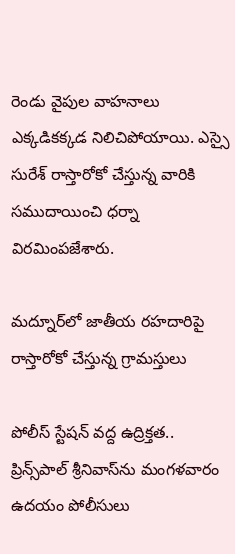రెండు వైపుల వాహనాలు ఎక్కడికక్కడ నిలిచిపోయాయి. ఎస్సై సురేశ్‌ రాస్తారోకో చేస్తున్న వారికి సముదాయించి ధర్నా విరమింపజేశారు.

మద్నూర్‌లో జాతీయ రహదారిపై రాస్తారోకో చేస్తున్న గ్రామస్తులు

పోలీస్‌ స్టేషన్‌ వద్ద ఉద్రిక్తత..
ప్రిన్స్‌పాల్‌ శ్రీనివాస్‌ను మంగళవారం ఉదయం పోలీసులు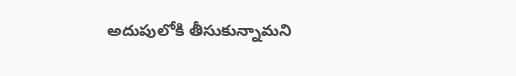అదుపులోకి తీసుకున్నామని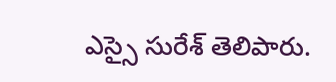ఎస్సై సురేశ్‌ తెలిపారు.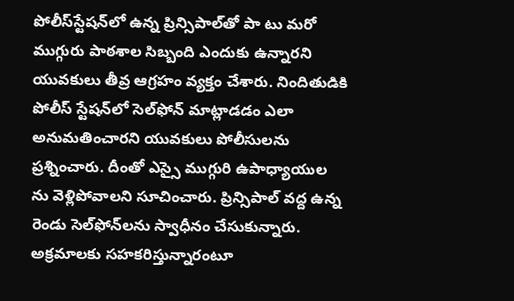పోలీస్‌స్టేషన్‌లో ఉన్న ప్రిన్సిపాల్‌తో పా టు మరో ముగ్గురు పాఠశాల సిబ్బంది ఎందుకు ఉన్నారని యువకులు తీవ్ర ఆగ్రహం వ్యక్తం చేశారు. నిందితుడికి పోలీస్‌ స్టేషన్‌లో సెల్‌ఫోన్‌ మాట్లాడడం ఎలా అనుమతించారని యువకులు పోలీసులను ప్రశ్నించారు. దీంతో ఎస్సై ముగ్గురి ఉపాధ్యాయుల ను వెళ్లిపోవాలని సూచించారు. ప్రిన్సిపాల్‌ వద్ద ఉన్న రెండు సెల్‌ఫోన్‌లను స్వాధీనం చేసుకున్నారు. అక్రమాలకు సహకరిస్తున్నారంటూ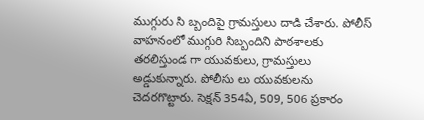ముగ్గురు సి బ్బందిపై గ్రామస్తులు దాడి చేశారు. పోలీస్‌ వాహనంలో ముగ్గురి సిబ్బందిని పాఠశాలకు తరలిస్తుండ గా యువకులు, గ్రామస్తులు అడ్డుకున్నారు. పోలీసు లు యువకులను చెదరగొట్టారు. సెక్షన్‌ 354ఏ, 509, 506 ప్రకారం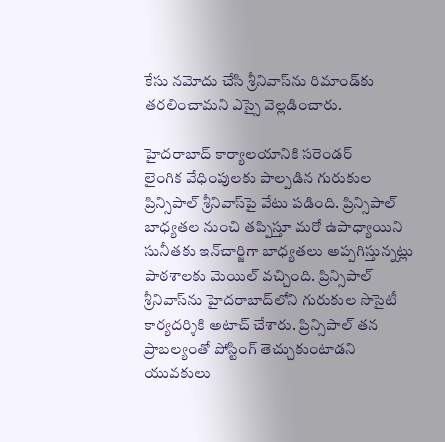కేసు నమోదు చేసి శ్రీనివాస్‌ను రిమాండ్‌కు తరలించామని ఎస్సై వెల్లడించారు.

హైదరాబాద్‌ కార్యాలయానికి సరెండర్‌
లైంగిక వేధింపులకు పాల్పడిన గురుకుల ప్రిన్సిపాల్‌ శ్రీనివాస్‌పై వేటు పడింది. ప్రిన్సిపాల్‌ బాధ్యతల నుంచి తప్పిస్తూ మరో ఉపాధ్యాయిని సునీతకు ఇన్‌చార్జిగా బాధ్యతలు అప్పగిస్తున్నట్లు పాఠశాలకు మెయిల్‌ వచ్చింది. ప్రిన్సిపాల్‌ శ్రీనివాస్‌ను హైదరాబాద్‌లోని గురుకుల సొసైటీ కార్యదర్శికి అటాచ్‌ చేశారు. ప్రిన్సిపాల్‌ తన ప్రాబల్యంతో పోస్టింగ్‌ తెచ్చుకుంటాడని యువకులు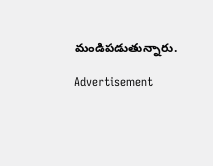మండిపడుతున్నారు.

Advertisement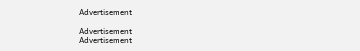Advertisement

Advertisement
Advertisement